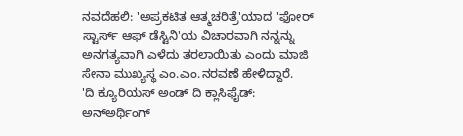ನವದೆಹಲಿ: 'ಅಪ್ರಕಟಿತ ಆತ್ಮಚರಿತ್ರೆ'ಯಾದ 'ಫೋರ್ ಸ್ಟಾರ್ಸ್ ಆಫ್ ಡೆಸ್ಟಿನಿ'ಯ ವಿಚಾರವಾಗಿ ನನ್ನನ್ನು ಅನಗತ್ಯವಾಗಿ ಎಳೆದು ತರಲಾಯಿತು ಎಂದು ಮಾಜಿ ಸೇನಾ ಮುಖ್ಯಸ್ಥ ಎಂ.ಎಂ.ನರವಣೆ ಹೇಳಿದ್ದಾರೆ.
'ದಿ ಕ್ಯೂರಿಯಸ್ ಅಂಡ್ ದಿ ಕ್ಲಾಸಿಫೈಡ್: ಅನ್ಅರ್ಥಿಂಗ್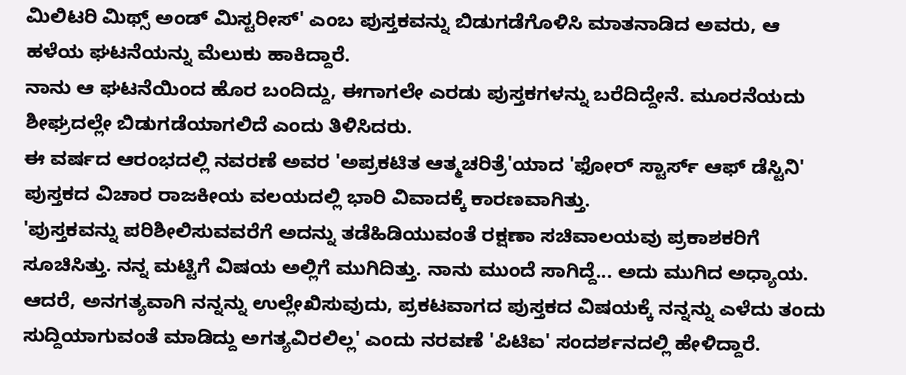ಮಿಲಿಟರಿ ಮಿಥ್ಸ್ ಅಂಡ್ ಮಿಸ್ಟರೀಸ್' ಎಂಬ ಪುಸ್ತಕವನ್ನು ಬಿಡುಗಡೆಗೊಳಿಸಿ ಮಾತನಾಡಿದ ಅವರು, ಆ ಹಳೆಯ ಘಟನೆಯನ್ನು ಮೆಲುಕು ಹಾಕಿದ್ದಾರೆ.
ನಾನು ಆ ಘಟನೆಯಿಂದ ಹೊರ ಬಂದಿದ್ದು, ಈಗಾಗಲೇ ಎರಡು ಪುಸ್ತಕಗಳನ್ನು ಬರೆದಿದ್ದೇನೆ. ಮೂರನೆಯದು ಶೀಘ್ರದಲ್ಲೇ ಬಿಡುಗಡೆಯಾಗಲಿದೆ ಎಂದು ತಿಳಿಸಿದರು.
ಈ ವರ್ಷದ ಆರಂಭದಲ್ಲಿ ನವರಣೆ ಅವರ 'ಅಪ್ರಕಟಿತ ಆತ್ಮಚರಿತ್ರೆ'ಯಾದ 'ಫೋರ್ ಸ್ಟಾರ್ಸ್ ಆಫ್ ಡೆಸ್ಟಿನಿ' ಪುಸ್ತಕದ ವಿಚಾರ ರಾಜಕೀಯ ವಲಯದಲ್ಲಿ ಭಾರಿ ವಿವಾದಕ್ಕೆ ಕಾರಣವಾಗಿತ್ತು.
'ಪುಸ್ತಕವನ್ನು ಪರಿಶೀಲಿಸುವವರೆಗೆ ಅದನ್ನು ತಡೆಹಿಡಿಯುವಂತೆ ರಕ್ಷಣಾ ಸಚಿವಾಲಯವು ಪ್ರಕಾಶಕರಿಗೆ ಸೂಚಿಸಿತ್ತು. ನನ್ನ ಮಟ್ಟಿಗೆ ವಿಷಯ ಅಲ್ಲಿಗೆ ಮುಗಿದಿತ್ತು. ನಾನು ಮುಂದೆ ಸಾಗಿದ್ದೆ... ಅದು ಮುಗಿದ ಅಧ್ಯಾಯ. ಆದರೆ, ಅನಗತ್ಯವಾಗಿ ನನ್ನನ್ನು ಉಲ್ಲೇಖಿಸುವುದು, ಪ್ರಕಟವಾಗದ ಪುಸ್ತಕದ ವಿಷಯಕ್ಕೆ ನನ್ನನ್ನು ಎಳೆದು ತಂದು ಸುದ್ದಿಯಾಗುವಂತೆ ಮಾಡಿದ್ದು ಅಗತ್ಯವಿರಲಿಲ್ಲ' ಎಂದು ನರವಣೆ 'ಪಿಟಿಐ' ಸಂದರ್ಶನದಲ್ಲಿ ಹೇಳಿದ್ದಾರೆ.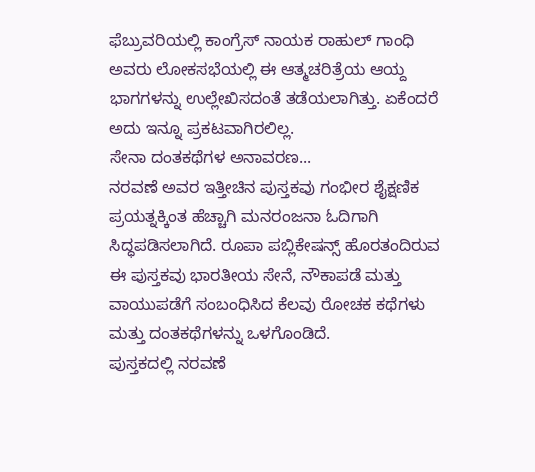ಫೆಬ್ರುವರಿಯಲ್ಲಿ ಕಾಂಗ್ರೆಸ್ ನಾಯಕ ರಾಹುಲ್ ಗಾಂಧಿ ಅವರು ಲೋಕಸಭೆಯಲ್ಲಿ ಈ ಆತ್ಮಚರಿತ್ರೆಯ ಆಯ್ದ ಭಾಗಗಳನ್ನು ಉಲ್ಲೇಖಿಸದಂತೆ ತಡೆಯಲಾಗಿತ್ತು. ಏಕೆಂದರೆ ಅದು ಇನ್ನೂ ಪ್ರಕಟವಾಗಿರಲಿಲ್ಲ.
ಸೇನಾ ದಂತಕಥೆಗಳ ಅನಾವರಣ...
ನರವಣೆ ಅವರ ಇತ್ತೀಚಿನ ಪುಸ್ತಕವು ಗಂಭೀರ ಶೈಕ್ಷಣಿಕ ಪ್ರಯತ್ನಕ್ಕಿಂತ ಹೆಚ್ಚಾಗಿ ಮನರಂಜನಾ ಓದಿಗಾಗಿ ಸಿದ್ಧಪಡಿಸಲಾಗಿದೆ. ರೂಪಾ ಪಬ್ಲಿಕೇಷನ್ಸ್ ಹೊರತಂದಿರುವ ಈ ಪುಸ್ತಕವು ಭಾರತೀಯ ಸೇನೆ, ನೌಕಾಪಡೆ ಮತ್ತು ವಾಯುಪಡೆಗೆ ಸಂಬಂಧಿಸಿದ ಕೆಲವು ರೋಚಕ ಕಥೆಗಳು ಮತ್ತು ದಂತಕಥೆಗಳನ್ನು ಒಳಗೊಂಡಿದೆ.
ಪುಸ್ತಕದಲ್ಲಿ ನರವಣೆ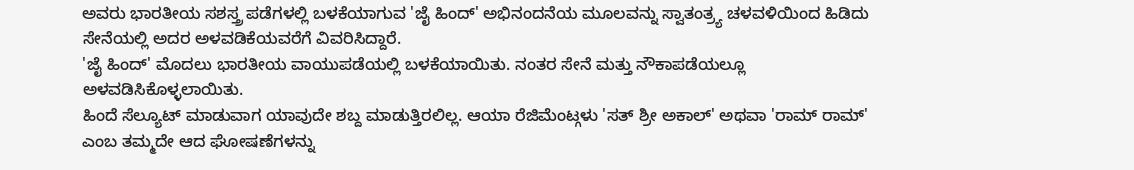ಅವರು ಭಾರತೀಯ ಸಶಸ್ತ್ರ ಪಡೆಗಳಲ್ಲಿ ಬಳಕೆಯಾಗುವ 'ಜೈ ಹಿಂದ್' ಅಭಿನಂದನೆಯ ಮೂಲವನ್ನು ಸ್ವಾತಂತ್ರ್ಯ ಚಳವಳಿಯಿಂದ ಹಿಡಿದು ಸೇನೆಯಲ್ಲಿ ಅದರ ಅಳವಡಿಕೆಯವರೆಗೆ ವಿವರಿಸಿದ್ದಾರೆ.
'ಜೈ ಹಿಂದ್' ಮೊದಲು ಭಾರತೀಯ ವಾಯುಪಡೆಯಲ್ಲಿ ಬಳಕೆಯಾಯಿತು. ನಂತರ ಸೇನೆ ಮತ್ತು ನೌಕಾಪಡೆಯಲ್ಲೂ ಅಳವಡಿಸಿಕೊಳ್ಳಲಾಯಿತು.
ಹಿಂದೆ ಸೆಲ್ಯೂಟ್ ಮಾಡುವಾಗ ಯಾವುದೇ ಶಬ್ದ ಮಾಡುತ್ತಿರಲಿಲ್ಲ. ಆಯಾ ರೆಜಿಮೆಂಟ್ಗಳು 'ಸತ್ ಶ್ರೀ ಅಕಾಲ್' ಅಥವಾ 'ರಾಮ್ ರಾಮ್' ಎಂಬ ತಮ್ಮದೇ ಆದ ಘೋಷಣೆಗಳನ್ನು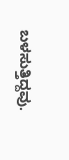ಬಳಸುತ್ತಿದ್ದವು.